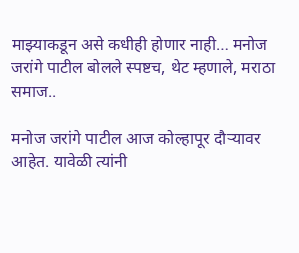माझ्याकडून असे कधीही होणार नाही… मनोज जरांगे पाटील बोलले स्पष्टच, थेट म्हणाले, मराठा समाज..

मनोज जरांगे पाटील आज कोल्हापूर दौऱ्यावर आहेत. यावेळी त्यांनी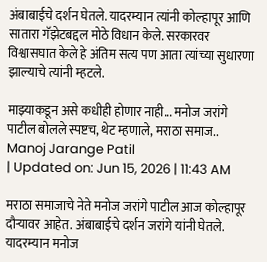अंबाबाईचे दर्शन घेतले. यादरम्यान त्यांनी कोल्हापूर आणि सातारा गॅझेटबद्दल मोठे विधान केले. सरकारवर विश्वासघात केले हे अंतिम सत्य पण आता त्यांच्या सुधारणा झाल्याचे त्यांनी म्हटले.

माझ्याकडून असे कधीही होणार नाही... मनोज जरांगे पाटील बोलले स्पष्टच, थेट म्हणाले, मराठा समाज..
Manoj Jarange Patil
| Updated on: Jun 15, 2026 | 11:43 AM

मराठा समाजाचे नेते मनोज जरांगे पाटील आज कोल्हापूर दौऱ्यावर आहेत. अंबाबाईचे दर्शन जरांगे यांनी घेतले. यादरम्यान मनोज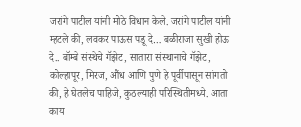जरांगे पाटील यांनी मोठे विधान केले. जरांगे पाटील यांनी म्हटले की, लवकर पाऊस पडू दे… बळीराजा सुखी होऊ दे.. बॉम्बे संस्थेचे गॅझेट, सातारा संस्थानाचे गॅझेट, कोल्हापूर, मिरज, औंध आणि पुणे हे पूर्वीपासून सांगतो की, हे घेतलेच पाहिजे, कुठल्याही परिस्थितीमध्ये. आता काय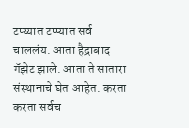टप्य्यात टप्प्यात सर्व चाललंय. आता हैद्राबाद गॅझेट झाले. आता ते सातारा संस्थानाचे घेत आहेत. करता करता सर्वच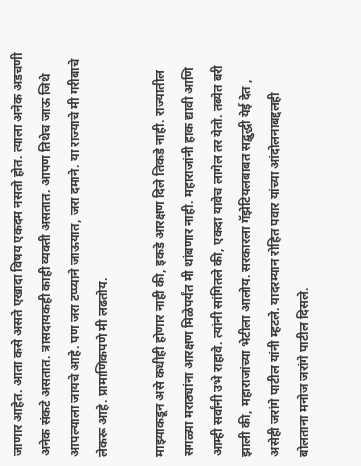जाणार आहेत. आता कसे असते एखादा विषय एकदम नसतो होत. त्याला अनेक अडचणी अनेक संकटे असतात. त्रासदायकही काही व्यक्ती असतात. आपण तिथेच जाऊ जिथे आपल्याला जायचे आहे. पण जरा टप्प्याने जाऊयात, जरा दमाने. या राज्याचे मी गरीबाचे लेकरू आहे. प्रामाणिकपणे मी लढतोय.

माझ्याकडून असे कधीही होणार नाही की, इकडे आरक्षण दिले तिकडे नाही. राज्यातील सगळ्या मराठ्यांना आरक्षण मिळेपर्यंत मी थांबणार नाही. महाराजांनी हाक द्यावी आणि आम्ही सर्वांनी उभे राहावे. त्यांनी सांगितले की, एकदा यावेच लागेल तर येतो. तब्येत बरी झाली की, महाराजांच्या भेटीला आलोय. सरकारला गॅझेटियलबाबत सद्बुद्धी येई देत , असेही जरांगे पाटील यांनी म्हटले. यादरम्यान रोहित पवार यांच्या आंदोलनाबद्दलही बोलताना मनोज जरांगे पाटील दिसले.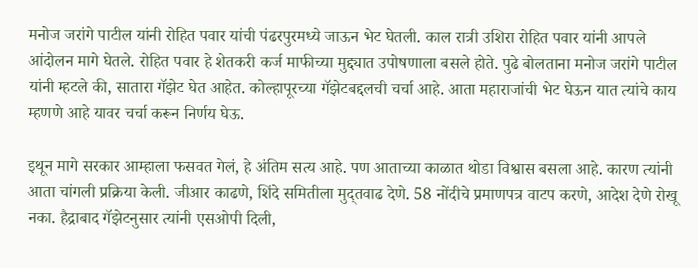मनोज जरांगे पाटील यांनी रोहित पवार यांची पंढरपुरमध्ये जाऊन भेट घेतली. काल रात्री उशिरा रोहित पवार यांनी आपले आंदोलन मागे घेतले. रोहित पवार हे शेतकरी कर्ज माफीच्या मुद्द्यात उपोषणाला बसले होते. पुढे बोलताना मनोज जरांगे पाटील यांनी म्हटले की, सातारा गॅझेट घेत आहेत. कोल्हापूरच्या गॅझेटबद्दलची चर्चा आहे. आता महाराजांची भेट घेऊन यात त्यांचे काय म्हणणे आहे यावर चर्चा करून निर्णय घेऊ.

इथून मागे सरकार आम्हाला फसवत गेलं, हे अंतिम सत्य आहे. पण आताच्या काळात थोडा विश्वास बसला आहे. कारण त्यांनी आता चांगली प्रक्रिया केली. जीआर काढणे, शिंदे समितीला मुद्तवाढ देणे. 58 नोंदीचे प्रमाणपत्र वाटप करणे, आदेश देणे रोखू नका. हैद्राबाद गॅझेटनुसार त्यांनी एसओपी दिली,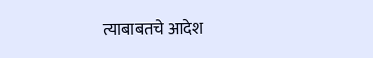त्याबाबतचे आदेश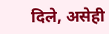दिले, असेही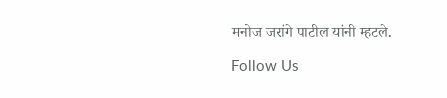मनोज जरांगे पाटील यांनी म्हटले.

Follow Us